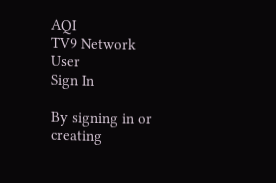AQI
TV9 Network
User
Sign In

By signing in or creating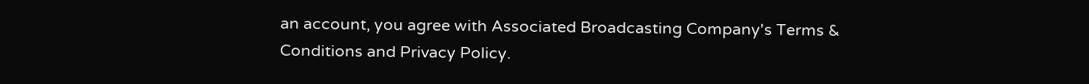an account, you agree with Associated Broadcasting Company's Terms & Conditions and Privacy Policy.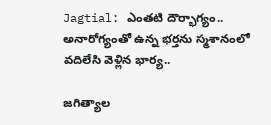Jagtial: ఎంతటి దౌర్భాగ్యం.. అనారోగ్యంతో ఉన్న భర్తను స్మశానంలో వదిలేసి వెళ్లిన భార్య..

జగిత్యాల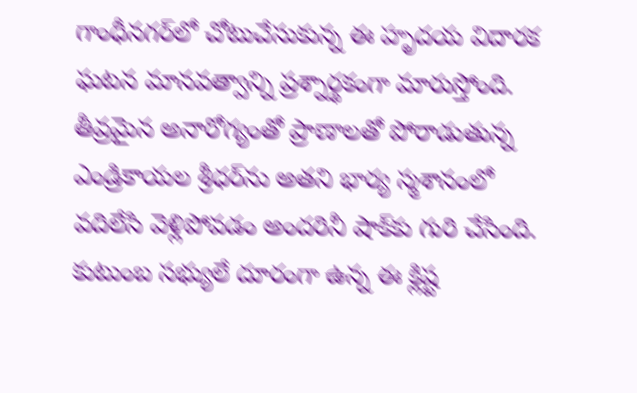గాంధీనగర్‌లో చోటుచేసుకున్న ఈ హృదయ విదారక ఘటన మానవత్వాన్ని ప్రశ్నార్థకంగా మారుస్తోంది. తీవ్రమైన అనారోగ్యంతో ప్రాణాలతో పోరాడుతున్న ఎండ్రికాయల శ్రీధర్‌ను అతని భార్య స్మశానంలో వదిలేసి వెళ్లిపోవడం అందరినీ షాక్‌కు గురి చేసింది. కుటుంబ సభ్యులే దూరంగా ఉన్న ఈ క్లిష్ట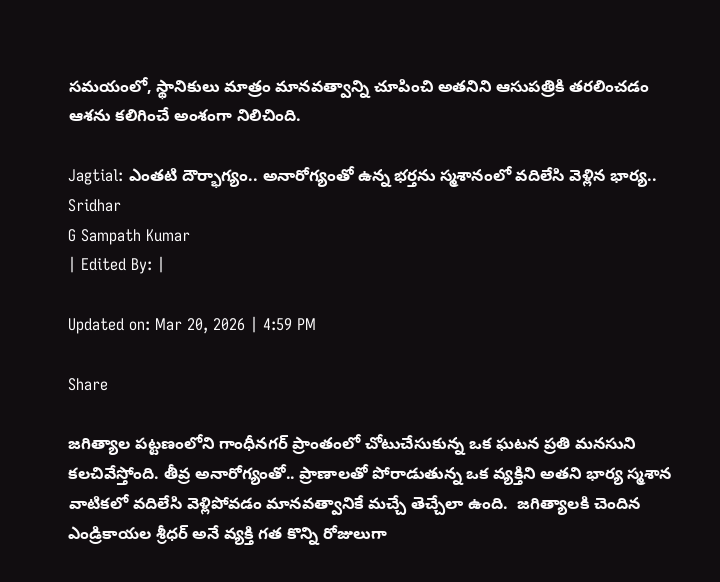సమయంలో, స్థానికులు మాత్రం మానవత్వాన్ని చూపించి అతనిని ఆసుపత్రికి తరలించడం ఆశను కలిగించే అంశంగా నిలిచింది.

Jagtial: ఎంతటి దౌర్భాగ్యం.. అనారోగ్యంతో ఉన్న భర్తను స్మశానంలో వదిలేసి వెళ్లిన భార్య..
Sridhar
G Sampath Kumar
| Edited By: |

Updated on: Mar 20, 2026 | 4:59 PM

Share

జగిత్యాల పట్టణంలోని గాంధీనగర్ ప్రాంతంలో చోటుచేసుకున్న ఒక ఘటన ప్రతి మనసుని కలచివేస్తోంది. తీవ్ర అనారోగ్యంతో.. ప్రాణాలతో పోరాడుతున్న ఒక వ్యక్తిని అతని భార్య స్మశాన వాటికలో వదిలేసి వెళ్లిపోవడం మానవత్వానికే మచ్చే తెచ్చేలా ఉంది.  జగిత్యాలకి చెందిన ఎండ్రికాయల శ్రీధర్ అనే వ్యక్తి గత కొన్ని రోజులుగా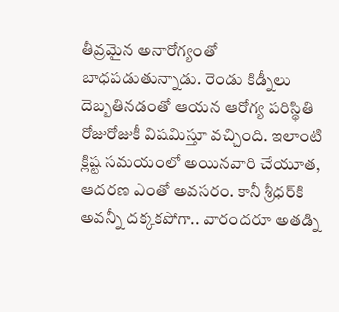తీవ్రమైన అనారోగ్యంతో బాధపడుతున్నాడు. రెండు కిడ్నీలు దెబ్బతినడంతో ఆయన ఆరోగ్య పరిస్థితి రోజురోజుకీ విషమిస్తూ వచ్చింది. ఇలాంటి క్లిష్ట సమయంలో అయినవారి చేయూత, ఆదరణ ఎంతో అవసరం. కానీ శ్రీధర్‌కి అవన్నీ దక్కకపోగా.. వారందరూ అతడ్ని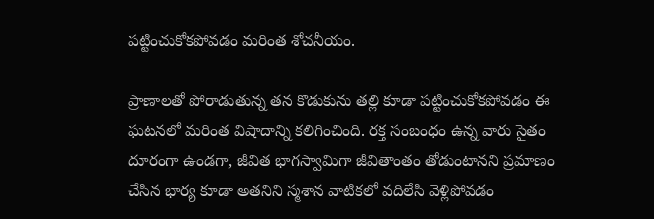పట్టించుకోకపోవడం మరింత శోచనీయం.

ప్రాణాలతో పోరాడుతున్న తన కొడుకును తల్లి కూడా పట్టించుకోకపోవడం ఈ ఘటనలో మరింత విషాదాన్ని కలిగించింది. రక్త సంబంధం ఉన్న వారు సైతం దూరంగా ఉండగా, జీవిత భాగస్వామిగా జీవితాంతం తోడుంటానని ప్రమాణం చేసిన భార్య కూడా అతనిని స్మశాన వాటికలో వదిలేసి వెళ్లిపోవడం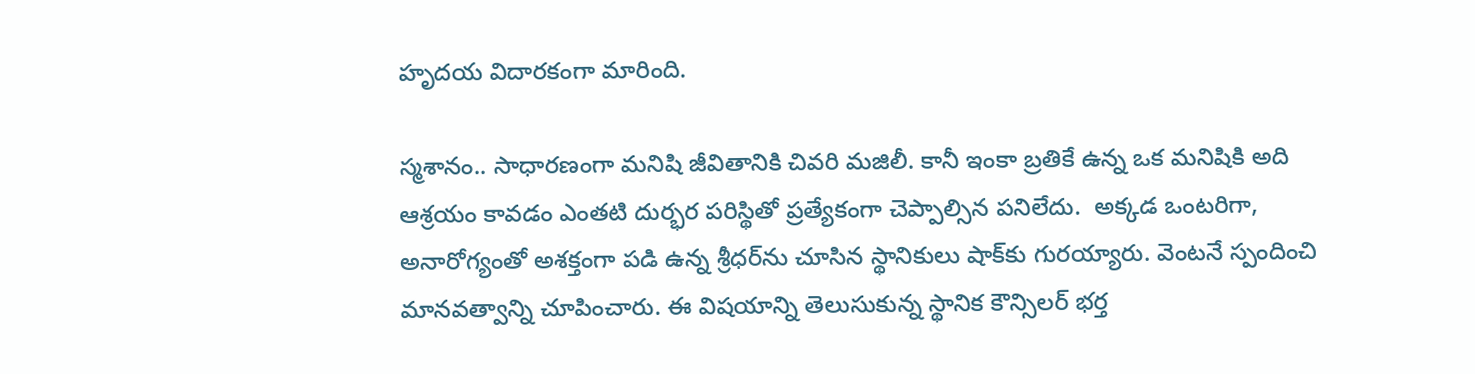హృదయ విదారకంగా మారింది.

స్మశానం.. సాధారణంగా మనిషి జీవితానికి చివరి మజిలీ. కానీ ఇంకా బ్రతికే ఉన్న ఒక మనిషికి అది ఆశ్రయం కావడం ఎంతటి దుర్భర పరిస్థితో ప్రత్యేకంగా చెప్పాల్సిన పనిలేదు.  అక్కడ ఒంటరిగా, అనారోగ్యంతో అశక్తంగా పడి ఉన్న శ్రీధర్‌ను చూసిన స్థానికులు షాక్‌కు గురయ్యారు. వెంటనే స్పందించి మానవత్వాన్ని చూపించారు. ఈ విషయాన్ని తెలుసుకున్న స్థానిక కౌన్సిలర్ భర్త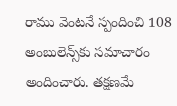రాము వెంటనే స్పందించి 108 అంబులెన్స్‌కు సమాచారం అందించారు. తక్షణమే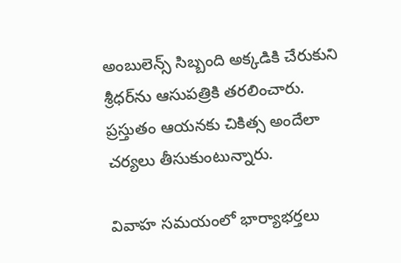అంబులెన్స్ సిబ్బంది అక్కడికి చేరుకుని శ్రీధర్‌ను ఆసుపత్రికి తరలించారు. ప్రస్తుతం ఆయనకు చికిత్స అందేలా చర్యలు తీసుకుంటున్నారు.

వివాహ సమయంలో భార్యాభర్తలు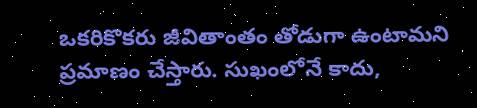ఒకరికొకరు జీవితాంతం తోడుగా ఉంటామని ప్రమాణం చేస్తారు. సుఖంలోనే కాదు,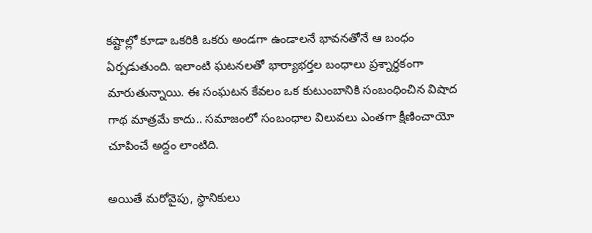కష్టాల్లో కూడా ఒకరికి ఒకరు అండగా ఉండాలనే భావనతోనే ఆ బంధం ఏర్పడుతుంది. ఇలాంటి ఘటనలతో భార్యాభర్తల బంధాలు ప్రశ్నార్థకంగా మారుతున్నాయి. ఈ సంఘటన కేవలం ఒక కుటుంబానికి సంబంధించిన విషాద గాథ మాత్రమే కాదు.. సమాజంలో సంబంధాల విలువలు ఎంతగా క్షీణించాయో చూపించే అద్దం లాంటిది.

అయితే మరోవైపు, స్థానికులు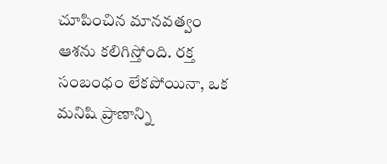చూపించిన మానవత్వం ఆశను కలిగిస్తోంది. రక్త సంబంధం లేకపోయినా, ఒక మనిషి ప్రాణాన్ని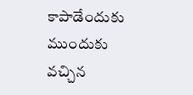కాపాడేందుకు ముందుకు వచ్చిన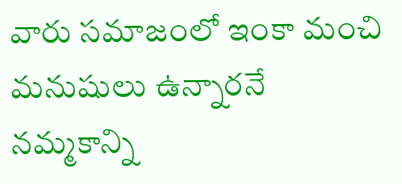వారు సమాజంలో ఇంకా మంచి మనుషులు ఉన్నారనే నమ్మకాన్ని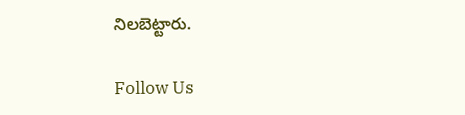నిలబెట్టారు.

Follow Us